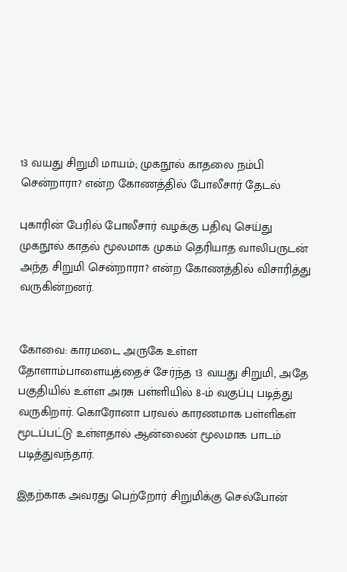13 வயது சிறுமி மாயம்; முகநூல் காதலை நம்பி சென்றாரா? என்ற கோணத்தில் போலீசார் தேடல்

புகாரின் பேரில் போலீசார் வழக்கு பதிவு செய்து முகநூல் காதல் மூலமாக முகம் தெரியாத வாலிபருடன் அந்த சிறுமி சென்றாரா? என்ற கோணத்தில் விசாரித்து வருகின்றனர்.


கோவை: காரமடை அருகே உள்ள தோளாம்பாளையத்தைச் சேர்ந்த 13 வயது சிறுமி, அதே பகுதியில் உள்ள அரசு பள்ளியில் 8-ம் வகுப்பு படித்து வருகிறார். கொரோனா பரவல் காரணமாக பள்ளிகள் மூடப்பட்டு உள்ளதால் ஆன்லைன் மூலமாக பாடம் படித்துவந்தார்.

இதற்காக அவரது பெற்றோர் சிறுமிக்கு செல்போன்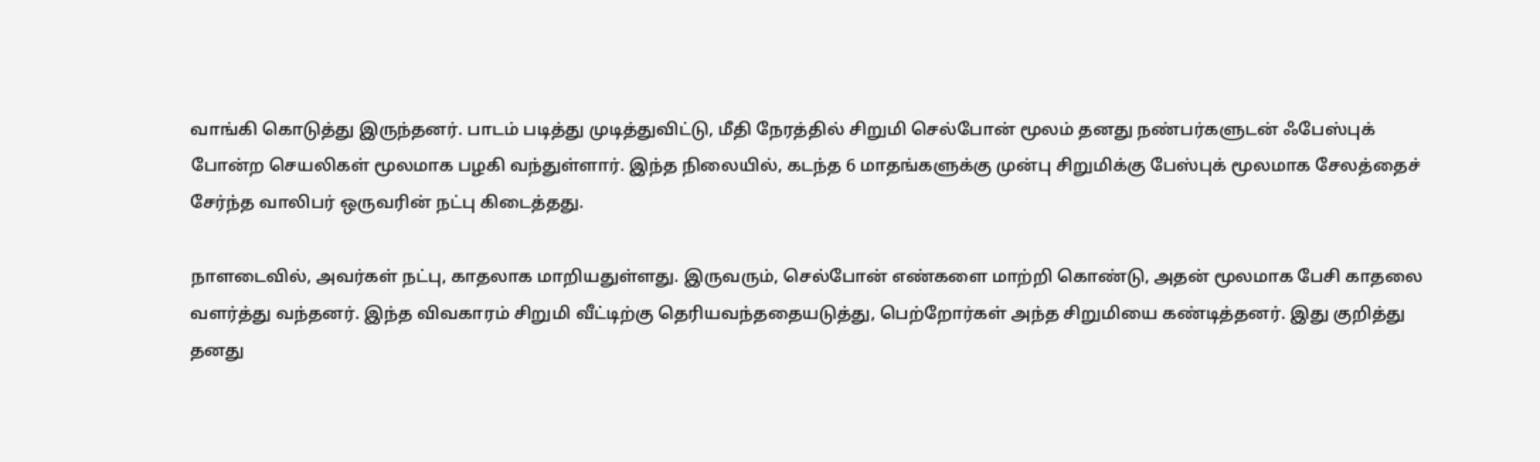வாங்கி கொடுத்து இருந்தனர். பாடம் படித்து முடித்துவிட்டு, மீதி நேரத்தில் சிறுமி செல்போன் மூலம் தனது நண்பர்களுடன் ஃபேஸ்புக் போன்ற செயலிகள் மூலமாக பழகி வந்துள்ளார். இந்த நிலையில், கடந்த 6 மாதங்களுக்கு முன்பு சிறுமிக்கு பேஸ்புக் மூலமாக சேலத்தைச் சேர்ந்த வாலிபர் ஒருவரின் நட்பு கிடைத்தது.

நாளடைவில், அவர்கள் நட்பு, காதலாக மாறியதுள்ளது. இருவரும், செல்போன் எண்களை மாற்றி கொண்டு, அதன் மூலமாக பேசி காதலை வளர்த்து வந்தனர். இந்த விவகாரம் சிறுமி வீட்டிற்கு தெரியவந்ததையடுத்து, பெற்றோர்கள் அந்த சிறுமியை கண்டித்தனர். இது குறித்து தனது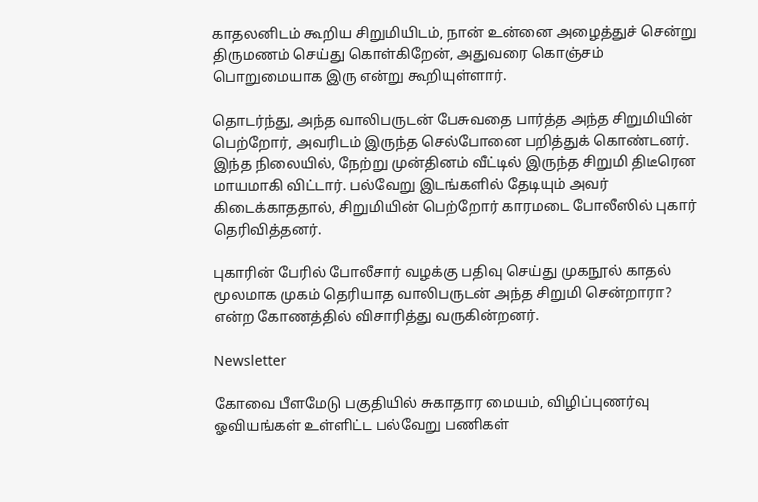காதலனிடம் கூறிய சிறுமியிடம், நான் உன்னை அழைத்துச் சென்று திருமணம் செய்து கொள்கிறேன், அதுவரை கொஞ்சம் பொறுமையாக இரு என்று கூறியுள்ளார்.

தொடர்ந்து, அந்த வாலிபருடன் பேசுவதை பார்த்த அந்த சிறுமியின் பெற்றோர், அவரிடம் இருந்த செல்போனை பறித்துக் கொண்டனர். இந்த நிலையில், நேற்று முன்தினம் வீட்டில் இருந்த சிறுமி திடீரென மாயமாகி விட்டார். பல்வேறு இடங்களில் தேடியும் அவர் கிடைக்காததால், சிறுமியின் பெற்றோர் காரமடை போலீஸில் புகார் தெரிவித்தனர்.

புகாரின் பேரில் போலீசார் வழக்கு பதிவு செய்து முகநூல் காதல் மூலமாக முகம் தெரியாத வாலிபருடன் அந்த சிறுமி சென்றாரா? என்ற கோணத்தில் விசாரித்து வருகின்றனர்.

Newsletter

கோவை பீளமேடு பகுதியில் சுகாதார மையம், விழிப்புணர்வு ஓவியங்கள் உள்ளிட்ட பல்வேறு பணிகள்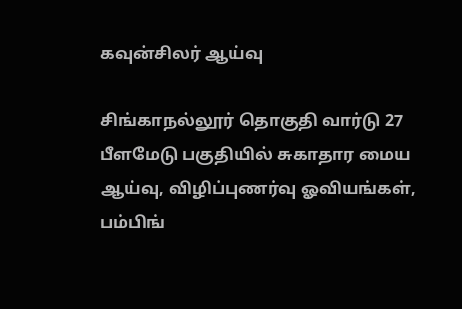கவுன்சிலர் ஆய்வு

சிங்காநல்லூர் தொகுதி வார்டு 27 பீளமேடு பகுதியில் சுகாதார மைய ஆய்வு, விழிப்புணர்வு ஓவியங்கள், பம்பிங்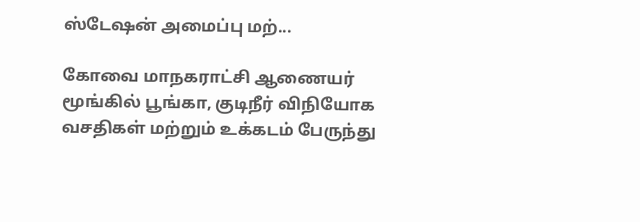ஸ்டேஷன் அமைப்பு மற்...

கோவை மாநகராட்சி ஆணையர் மூங்கில் பூங்கா, குடிநீர் விநியோக வசதிகள் மற்றும் உக்கடம் பேருந்து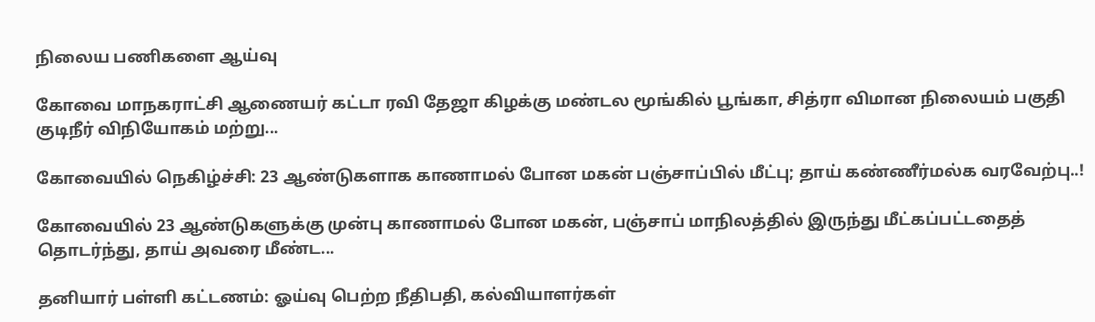நிலைய பணிகளை ஆய்வு

கோவை மாநகராட்சி ஆணையர் கட்டா ரவி தேஜா கிழக்கு மண்டல மூங்கில் பூங்கா, சித்ரா விமான நிலையம் பகுதி குடிநீர் விநியோகம் மற்று...

கோவையில் நெகிழ்ச்சி: 23 ஆண்டுகளாக காணாமல் போன மகன் பஞ்சாப்பில் மீட்பு; தாய் கண்ணீர்மல்க வரவேற்பு..!

கோவையில் 23 ஆண்டுகளுக்கு முன்பு காணாமல் போன மகன், பஞ்சாப் மாநிலத்தில் இருந்து மீட்கப்பட்டதைத் தொடர்ந்து, தாய் அவரை மீண்ட...

தனியார் பள்ளி கட்டணம்: ஓய்வு பெற்ற நீதிபதி, கல்வியாளர்கள்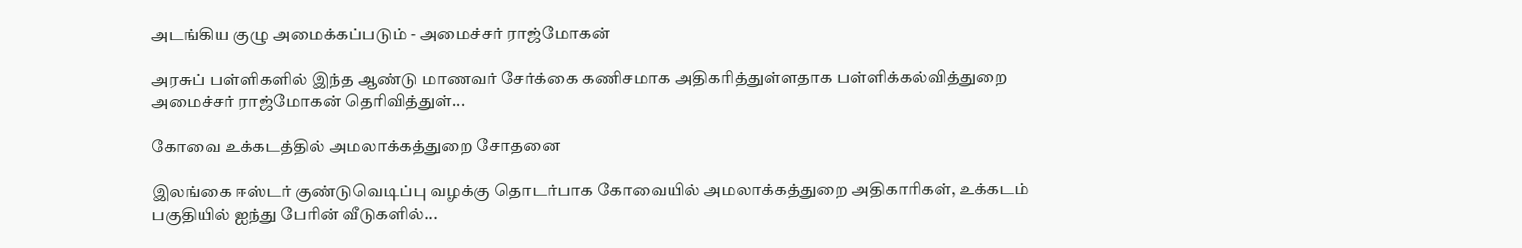அடங்கிய குழு அமைக்கப்படும் - அமைச்சர் ராஜ்மோகன்

அரசுப் பள்ளிகளில் இந்த ஆண்டு மாணவர் சேர்க்கை கணிசமாக அதிகரித்துள்ளதாக பள்ளிக்கல்வித்துறை அமைச்சர் ராஜ்மோகன் தெரிவித்துள்...

கோவை உக்கடத்தில் அமலாக்கத்துறை சோதனை

இலங்கை ஈஸ்டர் குண்டுவெடிப்பு வழக்கு தொடர்பாக கோவையில் அமலாக்கத்துறை அதிகாரிகள், உக்கடம் பகுதியில் ஐந்து பேரின் வீடுகளில்...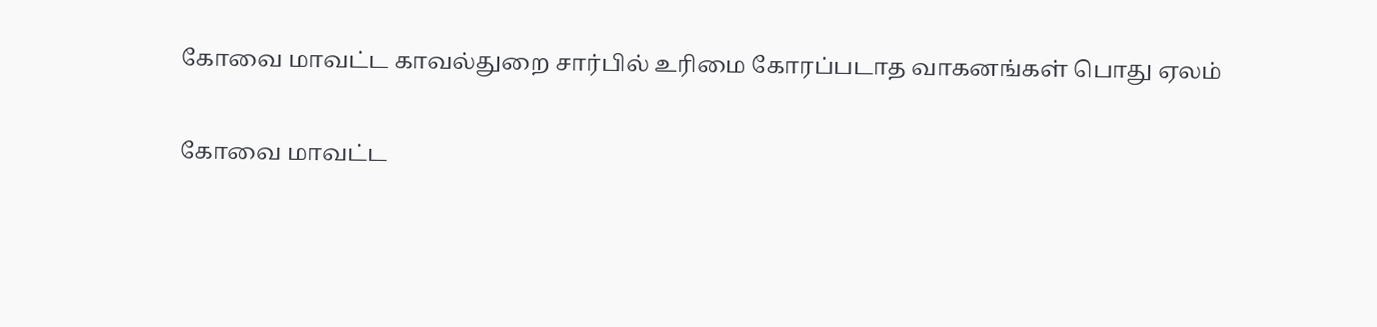கோவை மாவட்ட காவல்துறை சார்பில் உரிமை கோரப்படாத வாகனங்கள் பொது ஏலம்

கோவை மாவட்ட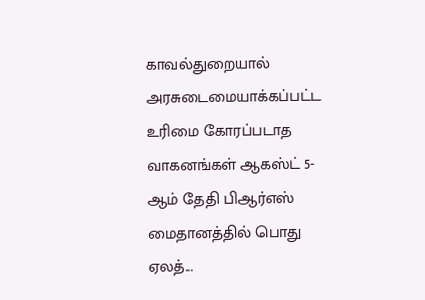காவல்துறையால் அரசுடைமையாக்கப்பட்ட உரிமை கோரப்படாத வாகனங்கள் ஆகஸ்ட் 5-ஆம் தேதி பிஆர்எஸ் மைதானத்தில் பொது ஏலத்...